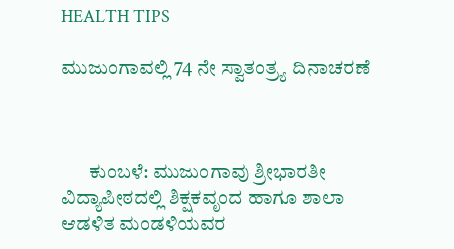HEALTH TIPS

ಮುಜುಂಗಾವಲ್ಲಿ 74 ನೇ ಸ್ವಾತಂತ್ರ್ಯ ದಿನಾಚರಣೆ



       ಕುಂಬಳೆ: ಮುಜುಂಗಾವು ಶ್ರೀಭಾರತೀ ವಿದ್ಯಾಪೀಠದಲ್ಲಿ ಶಿಕ್ಷಕವೃಂದ ಹಾಗೂ ಶಾಲಾ ಆಡಳಿತ ಮಂಡಳಿಯವರ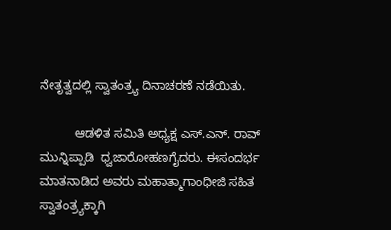ನೇತೃತ್ವದಲ್ಲಿ ಸ್ವಾತಂತ್ರ್ಯ ದಿನಾಚರಣೆ ನಡೆಯಿತು.

          ಆಡಳಿತ ಸಮಿತಿ ಅಧ್ಯಕ್ಷ ಎಸ್.ಎನ್. ರಾವ್ ಮುನ್ನಿಪ್ಪಾಡಿ  ಧ್ವಜಾರೋಹಣಗೈದರು. ಈಸಂದರ್ಭ ಮಾತನಾಡಿದ ಅವರು ಮಹಾತ್ಮಾಗಾಂಧೀಜಿ ಸಹಿತ ಸ್ವಾತಂತ್ರ್ಯಕ್ಕಾಗಿ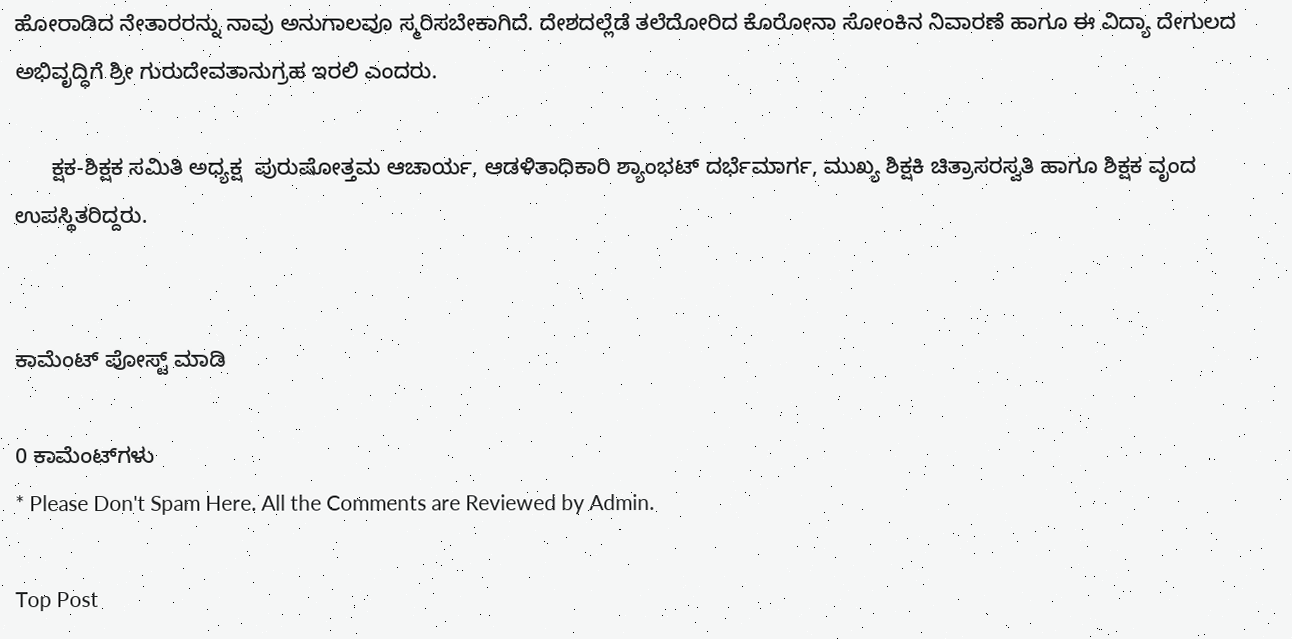ಹೋರಾಡಿದ ನೇತಾರರನ್ನು ನಾವು ಅನುಗಾಲವೂ ಸ್ಮರಿಸಬೇಕಾಗಿದೆ. ದೇಶದಲ್ಲೆಡೆ ತಲೆದೋರಿದ ಕೊರೋನಾ ಸೋಂಕಿನ ನಿವಾರಣೆ ಹಾಗೂ ಈ ವಿದ್ಯಾ ದೇಗುಲದ ಅಭಿವೃದ್ಧಿಗೆ ಶ್ರೀ ಗುರುದೇವತಾನುಗ್ರಹ ಇರಲಿ ಎಂದರು.

      ಕ್ಷಕ-ಶಿಕ್ಷಕ ಸಮಿತಿ ಅಧ್ಯಕ್ಷ  ಪುರುಷೋತ್ತಮ ಆಚಾರ್ಯ, ಆಡಳಿತಾಧಿಕಾರಿ ಶ್ಯಾಂಭಟ್ ದರ್ಭೆಮಾರ್ಗ, ಮುಖ್ಯ ಶಿಕ್ಷಕಿ ಚಿತ್ರಾಸರಸ್ವತಿ ಹಾಗೂ ಶಿಕ್ಷಕ ವೃಂದ ಉಪಸ್ಥಿತರಿದ್ದರು.


ಕಾಮೆಂಟ್‌‌ ಪೋಸ್ಟ್‌ ಮಾಡಿ

0 ಕಾಮೆಂಟ್‌ಗಳು
* Please Don't Spam Here. All the Comments are Reviewed by Admin.

Top Post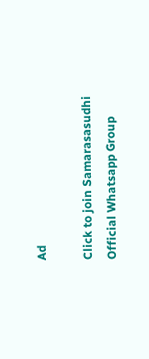Ad

Click to join Samarasasudhi Official Whatsapp Group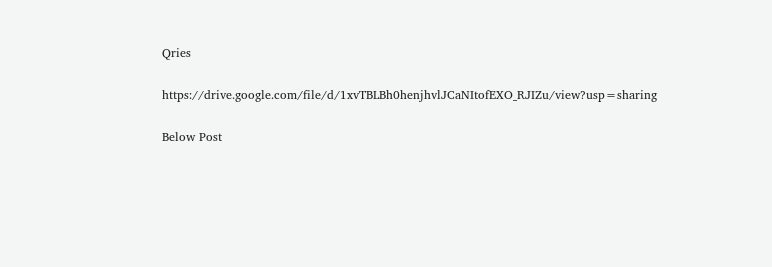Qries

https://drive.google.com/file/d/1xvTBLBh0henjhvlJCaNItofEXO_RJIZu/view?usp=sharing

Below Post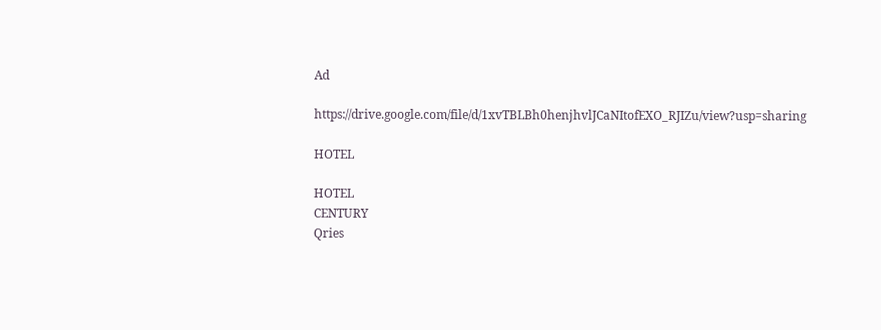Ad

https://drive.google.com/file/d/1xvTBLBh0henjhvlJCaNItofEXO_RJIZu/view?usp=sharing

HOTEL

HOTEL
CENTURY
Qries